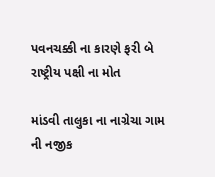પવનચક્કી ના કારણે ફરી બે રાષ્ટ્રીય પક્ષી ના મોત

માંડવી તાલુકા ના નાગ્રેચા ગામ ની નજીક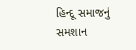હિન્દૂ સમાજનું સમશાન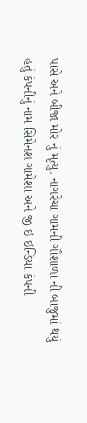પાસે અને બીજા મોર નું મૃત્યુ. નાગરેચા ગામની ગૌશાળા ની બાજુમાં થયું હતું કંપનીનું નામ સિમેનશ ગામેશા અને જી ઇ ઇન્ડિયા કંપની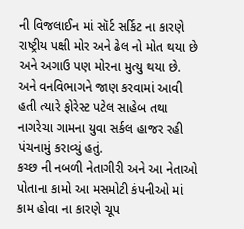ની વિજલાઈન માં સૉર્ટ સર્કિટ ના કારણે રાષ્ટ્રીય પક્ષી મોર અને ઢેલ નો મોત થયા છે અને અગાઉ પણ મોરના મુત્યુ થયા છે. અને વનવિભાગને જાણ કરવામાં આવી હતી ત્યારે ફોરેસ્ટ પટેલ સાહેબ તથા નાગરેચા ગામના યુવા સર્કલ હાજર રહી પંચનામું કરાવ્યું હતું.
કચ્છ ની નબળી નેતાગીરી અને આ નેતાઓ પોતાના કામો આ મસમોટી કંપનીઓ માં કામ હોવા ના કારણે ચૂપ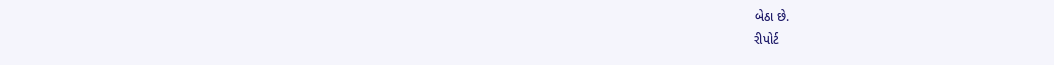બેઠા છે.
રીપોર્ટ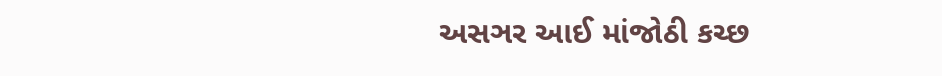અસઞર આઈ માંજોઠી કચ્છ